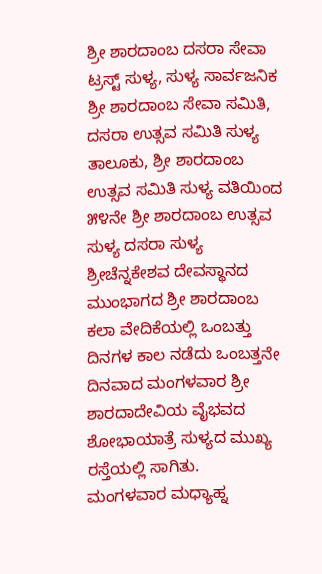ಶ್ರೀ ಶಾರದಾಂಬ ದಸರಾ ಸೇವಾ ಟ್ರಸ್ಟ್ ಸುಳ್ಯ, ಸುಳ್ಯ ಸಾರ್ವಜನಿಕ ಶ್ರೀ ಶಾರದಾಂಬ ಸೇವಾ ಸಮಿತಿ, ದಸರಾ ಉತ್ಸವ ಸಮಿತಿ ಸುಳ್ಯ ತಾಲೂಕು, ಶ್ರೀ ಶಾರದಾಂಬ ಉತ್ಸವ ಸಮಿತಿ ಸುಳ್ಯ ವತಿಯಿಂದ ೫೪ನೇ ಶ್ರೀ ಶಾರದಾಂಬ ಉತ್ಸವ ಸುಳ್ಯ ದಸರಾ ಸುಳ್ಯ ಶ್ರೀಚೆನ್ನಕೇಶವ ದೇವಸ್ಥಾನದ ಮುಂಭಾಗದ ಶ್ರೀ ಶಾರದಾಂಬ ಕಲಾ ವೇದಿಕೆಯಲ್ಲಿ ಒಂಬತ್ತು ದಿನಗಳ ಕಾಲ ನಡೆದು ಒಂಬತ್ತನೇ ದಿನವಾದ ಮಂಗಳವಾರ ಶ್ರೀ ಶಾರದಾದೇವಿಯ ವೈಭವದ ಶೋಭಾಯಾತ್ರೆ ಸುಳ್ಯದ ಮುಖ್ಯ ರಸ್ತೆಯಲ್ಲಿ ಸಾಗಿತು.
ಮಂಗಳವಾರ ಮಧ್ಯಾಹ್ನ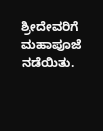ಶ್ರೀದೇವರಿಗೆ ಮಹಾಪೂಜೆ ನಡೆಯಿತು.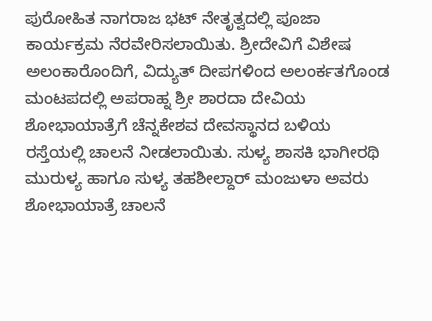ಪುರೋಹಿತ ನಾಗರಾಜ ಭಟ್ ನೇತೃತ್ವದಲ್ಲಿ ಪೂಜಾ ಕಾರ್ಯಕ್ರಮ ನೆರವೇರಿಸಲಾಯಿತು. ಶ್ರೀದೇವಿಗೆ ವಿಶೇಷ ಅಲಂಕಾರೊಂದಿಗೆ, ವಿದ್ಯುತ್ ದೀಪಗಳಿಂದ ಅಲಂರ್ಕತಗೊಂಡ ಮಂಟಪದಲ್ಲಿ ಅಪರಾಹ್ನ ಶ್ರೀ ಶಾರದಾ ದೇವಿಯ ಶೋಭಾಯಾತ್ರೆಗೆ ಚೆನ್ನಕೇಶವ ದೇವಸ್ಥಾನದ ಬಳಿಯ ರಸ್ತೆಯಲ್ಲಿ ಚಾಲನೆ ನೀಡಲಾಯಿತು. ಸುಳ್ಯ ಶಾಸಕಿ ಭಾಗೀರಥಿ ಮುರುಳ್ಯ ಹಾಗೂ ಸುಳ್ಯ ತಹಶೀಲ್ದಾರ್ ಮಂಜುಳಾ ಅವರು ಶೋಭಾಯಾತ್ರೆ ಚಾಲನೆ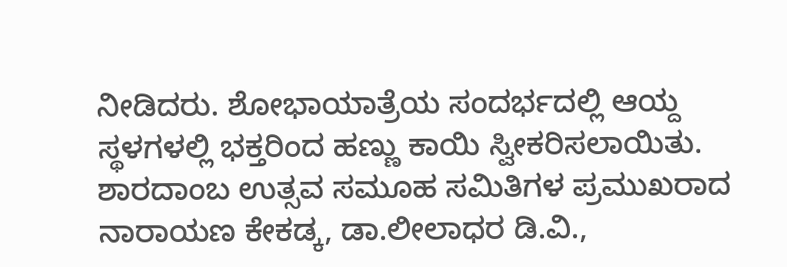ನೀಡಿದರು. ಶೋಭಾಯಾತ್ರೆಯ ಸಂದರ್ಭದಲ್ಲಿ ಆಯ್ದ ಸ್ಥಳಗಳಲ್ಲಿ ಭಕ್ತರಿಂದ ಹಣ್ಣು ಕಾಯಿ ಸ್ವೀಕರಿಸಲಾಯಿತು.
ಶಾರದಾಂಬ ಉತ್ಸವ ಸಮೂಹ ಸಮಿತಿಗಳ ಪ್ರಮುಖರಾದ ನಾರಾಯಣ ಕೇಕಡ್ಕ, ಡಾ.ಲೀಲಾಧರ ಡಿ.ವಿ.,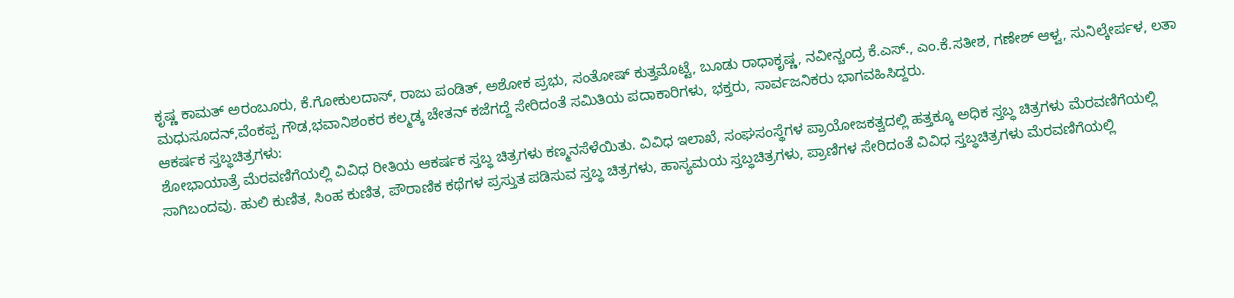ಕೃಷ್ಣ ಕಾಮತ್ ಅರಂಬೂರು, ಕೆ.ಗೋಕುಲದಾಸ್, ರಾಜು ಪಂಡಿತ್, ಅಶೋಕ ಪ್ರಭು, ಸಂತೋಷ್ ಕುತ್ತಮೊಟ್ಟೆ, ಬೂಡು ರಾಧಾಕೃಷ್ಣ, ನವೀನ್ಚಂದ್ರ ಕೆ.ಎಸ್., ಎಂ.ಕೆ.ಸತೀಶ, ಗಣೇಶ್ ಆಳ್ವ, ಸುನಿಲ್ಕೇರ್ಪಳ, ಲತಾ ಮಧುಸೂದನ್,ವೆಂಕಪ್ಪ ಗೌಡ,ಭವಾನಿಶಂಕರ ಕಲ್ಮಡ್ಕ ಚೇತನ್ ಕಜೆಗದ್ದೆ ಸೇರಿದಂತೆ ಸಮಿತಿಯ ಪದಾಕಾರಿಗಳು, ಭಕ್ತರು, ಸಾರ್ವಜನಿಕರು ಭಾಗವಹಿಸಿದ್ದರು.
ಆಕರ್ಷಕ ಸ್ತಬ್ಧಚಿತ್ರಗಳು:
ಶೋಭಾಯಾತ್ರೆ ಮೆರವಣಿಗೆಯಲ್ಲಿ ವಿವಿಧ ರೀತಿಯ ಆಕರ್ಷಕ ಸ್ತಬ್ಧ ಚಿತ್ರಗಳು ಕಣ್ಮನಸೆಳೆಯಿತು. ವಿವಿಧ ಇಲಾಖೆ, ಸಂಘಸಂಸ್ಥೆಗಳ ಪ್ರಾಯೋಜಕತ್ವದಲ್ಲಿ ಹತ್ತಕ್ಕೂ ಅಧಿಕ ಸ್ತಬ್ಧ ಚಿತ್ರಗಳು ಮೆರವಣಿಗೆಯಲ್ಲಿ ಸಾಗಿಬಂದವು. ಹುಲಿ ಕುಣಿತ, ಸಿಂಹ ಕುಣಿತ, ಪೌರಾಣಿಕ ಕಥೆಗಳ ಪ್ರಸ್ತುತ ಪಡಿಸುವ ಸ್ತಬ್ಧ ಚಿತ್ರಗಳು, ಹಾಸ್ಯಮಯ ಸ್ತಬ್ಧಚಿತ್ರಗಳು, ಪ್ರಾಣಿಗಳ ಸೇರಿದಂತೆ ವಿವಿಧ ಸ್ತಬ್ಧಚಿತ್ರಗಳು ಮೆರವಣಿಗೆಯಲ್ಲಿ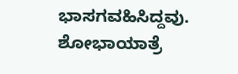ಭಾಸಗವಹಿಸಿದ್ದವು. ಶೋಭಾಯಾತ್ರೆ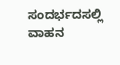ಸಂದರ್ಭದಸಲ್ಲಿ ವಾಹನ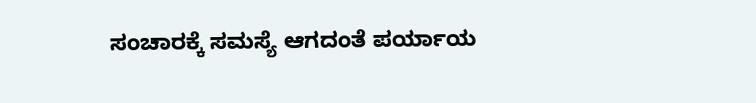ಸಂಚಾರಕ್ಕೆ ಸಮಸ್ಯೆ ಆಗದಂತೆ ಪರ್ಯಾಯ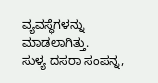ವ್ಯವಸ್ಥೆಗಳನ್ನು ಮಾಡಲಾಗಿತ್ತು.
ಸುಳ್ಯ ದಸರಾ ಸಂಪನ್ನ,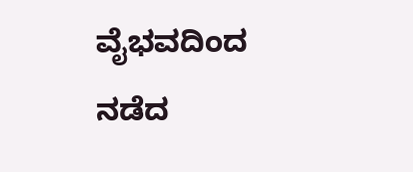ವೈಭವದಿಂದ ನಡೆದ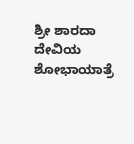ಶ್ರೀ ಶಾರದಾ ದೇವಿಯ ಶೋಭಾಯಾತ್ರೆ